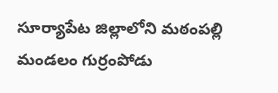సూర్యాపేట జిల్లాలోని మఠంపల్లి మండలం గుర్రంపోడు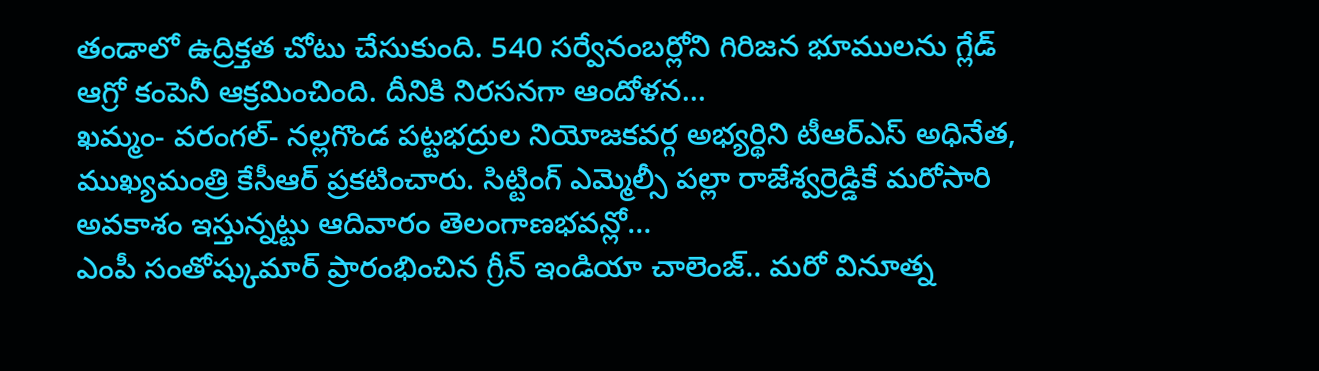తండాలో ఉద్రిక్తత చోటు చేసుకుంది. 540 సర్వేనంబర్లోని గిరిజన భూములను గ్లేడ్ ఆగ్రో కంపెనీ ఆక్రమించింది. దీనికి నిరసనగా ఆందోళన…
ఖమ్మం- వరంగల్- నల్లగొండ పట్టభద్రుల నియోజకవర్గ అభ్యర్థిని టీఆర్ఎస్ అధినేత, ముఖ్యమంత్రి కేసీఆర్ ప్రకటించారు. సిట్టింగ్ ఎమ్మెల్సీ పల్లా రాజేశ్వర్రెడ్డికే మరోసారి అవకాశం ఇస్తున్నట్టు ఆదివారం తెలంగాణభవన్లో…
ఎంపీ సంతోష్కుమార్ ప్రారంభించిన గ్రీన్ ఇండియా చాలెంజ్.. మరో వినూత్న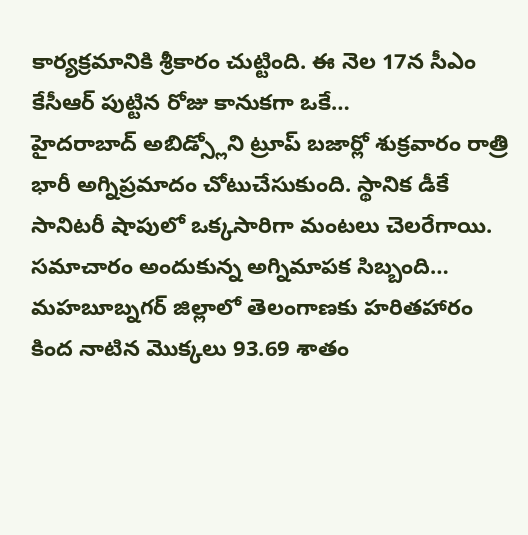కార్యక్రమానికి శ్రీకారం చుట్టింది. ఈ నెల 17న సీఎం కేసీఆర్ పుట్టిన రోజు కానుకగా ఒకే…
హైదరాబాద్ అబిడ్స్లోని ట్రూప్ బజార్లో శుక్రవారం రాత్రి భారీ అగ్నిప్రమాదం చోటుచేసుకుంది. స్థానిక డీకే సానిటరీ షాపులో ఒక్కసారిగా మంటలు చెలరేగాయి. సమాచారం అందుకున్న అగ్నిమాపక సిబ్బంది…
మహబూబ్నగర్ జిల్లాలో తెలంగాణకు హరితహారం కింద నాటిన మొక్కలు 93.69 శాతం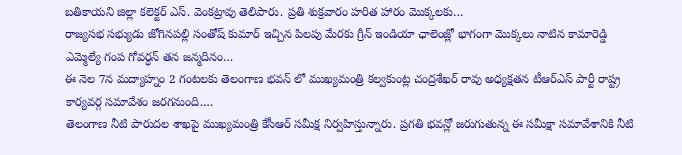బతికాయని జిల్లా కలెక్టర్ ఎస్. వెంకట్రావు తెలిపారు. ప్రతి శుక్రవారం హరిత హారం మొక్కలకు…
రాజ్యసభ సభ్యుడు జోగినపల్లి సంతోష్ కుమార్ ఇచ్చిన పిలపు మేరకు గ్రీన్ ఇండియా ఛాలెంజ్లో భాగంగా మొక్కలు నాటిన కామారెడ్డి ఎమ్మెల్యే గంప గోవర్ధన్ తన జన్మదినం…
ఈ నెల 7న మద్యాహ్నం 2 గంటలకు తెలంగాణ భవన్ లో ముఖ్యమంత్రి కల్వకుంట్ల చంద్రశేఖర్ రావు అధ్యక్షతన టీఆర్ఎస్ పార్టీ రాష్ట్ర కార్యవర్గ సమావేశం జరగనుంది.…
తెలంగాణ నీటి పారుదల శాఖపై ముఖ్యమంత్రి కేసీఆర్ సమీక్ష నిర్వహిస్తున్నారు. ప్రగతి భవన్లో జరుగుతున్న ఈ సమీక్షా సమావేశానికి నీటి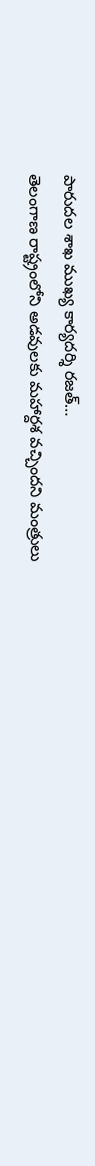పారుదల శాఖ ముఖ్య కార్యదర్శి రజత్…
తెలంగాణ రాష్ట్రంలోని అడవులకు మహార్దశ వచ్చిందని మంత్రులు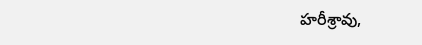హరీశ్రావు,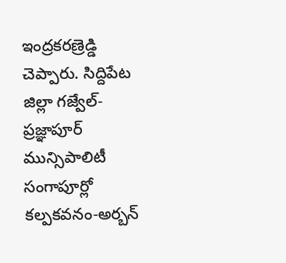ఇంద్రకరణ్రెడ్డి చెప్పారు. సిద్దిపేట జిల్లా గజ్వేల్-ప్రజ్ఞాపూర్ మున్సిపాలిటీ సంగాపూర్లో కల్పకవనం-అర్బన్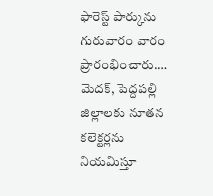ఫారెస్ట్ పార్కును గురువారం వారం ప్రారంభించారు.…
మెదక్, పెద్దపల్లి జిల్లాలకు నూతన కలెక్టర్లను నియమిస్తూ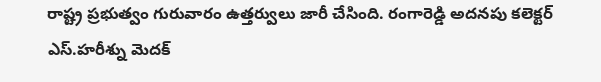రాష్ట్ర ప్రభుత్వం గురువారం ఉత్తర్వులు జారీ చేసింది. రంగారెడ్డి అదనపు కలెక్టర్ ఎస్.హరీశ్ను మెదక్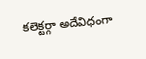కలెక్టర్గా అదేవిధంగా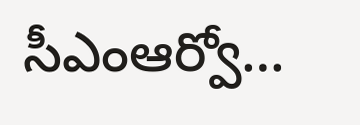సీఎంఆర్వో…